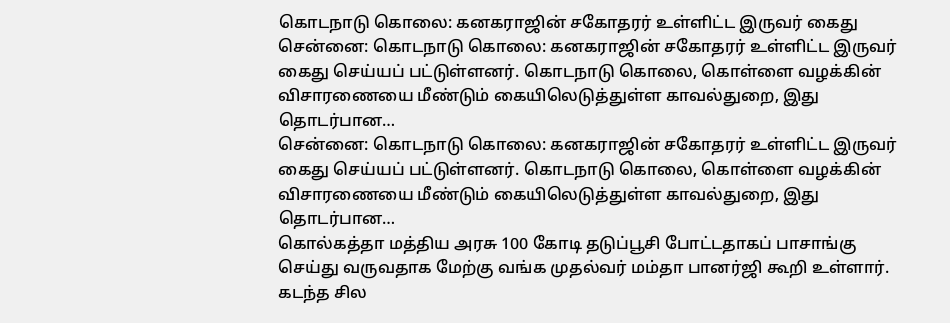கொடநாடு கொலை: கனகராஜின் சகோதரர் உள்ளிட்ட இருவர் கைது
சென்னை: கொடநாடு கொலை: கனகராஜின் சகோதரர் உள்ளிட்ட இருவர் கைது செய்யப் பட்டுள்ளனர். கொடநாடு கொலை, கொள்ளை வழக்கின் விசாரணையை மீண்டும் கையிலெடுத்துள்ள காவல்துறை, இது தொடர்பான…
சென்னை: கொடநாடு கொலை: கனகராஜின் சகோதரர் உள்ளிட்ட இருவர் கைது செய்யப் பட்டுள்ளனர். கொடநாடு கொலை, கொள்ளை வழக்கின் விசாரணையை மீண்டும் கையிலெடுத்துள்ள காவல்துறை, இது தொடர்பான…
கொல்கத்தா மத்திய அரசு 100 கோடி தடுப்பூசி போட்டதாகப் பாசாங்கு செய்து வருவதாக மேற்கு வங்க முதல்வர் மம்தா பானர்ஜி கூறி உள்ளார். கடந்த சில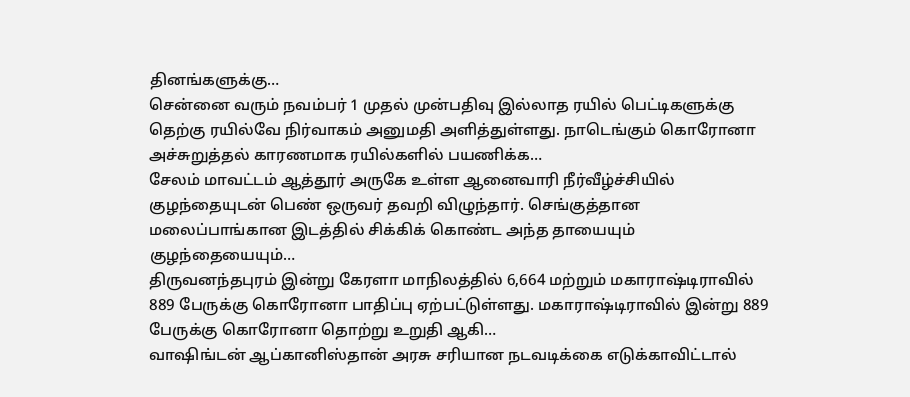தினங்களுக்கு…
சென்னை வரும் நவம்பர் 1 முதல் முன்பதிவு இல்லாத ரயில் பெட்டிகளுக்கு தெற்கு ரயில்வே நிர்வாகம் அனுமதி அளித்துள்ளது. நாடெங்கும் கொரோனா அச்சுறுத்தல் காரணமாக ரயில்களில் பயணிக்க…
சேலம் மாவட்டம் ஆத்தூர் அருகே உள்ள ஆனைவாரி நீர்வீழ்ச்சியில் குழந்தையுடன் பெண் ஒருவர் தவறி விழுந்தார். செங்குத்தான மலைப்பாங்கான இடத்தில் சிக்கிக் கொண்ட அந்த தாயையும் குழந்தையையும்…
திருவனந்தபுரம் இன்று கேரளா மாநிலத்தில் 6,664 மற்றும் மகாராஷ்டிராவில் 889 பேருக்கு கொரோனா பாதிப்பு ஏற்பட்டுள்ளது. மகாராஷ்டிராவில் இன்று 889 பேருக்கு கொரோனா தொற்று உறுதி ஆகி…
வாஷிங்டன் ஆப்கானிஸ்தான் அரசு சரியான நடவடிக்கை எடுக்காவிட்டால்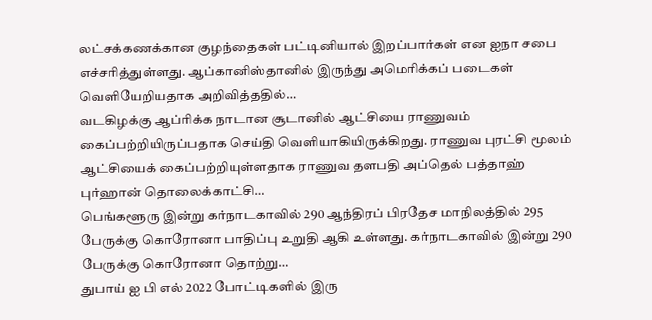லட்சக்கணக்கான குழந்தைகள் பட்டினியால் இறப்பார்கள் என ஐநா சபை எச்சரித்துள்ளது. ஆப்கானிஸ்தானில் இருந்து அமெரிக்கப் படைகள் வெளியேறியதாக அறிவித்ததில்…
வடகிழக்கு ஆப்ரிக்க நாடான சூடானில் ஆட்சியை ராணுவம் கைப்பற்றியிருப்பதாக செய்தி வெளியாகியிருக்கிறது. ராணுவ புரட்சி மூலம் ஆட்சியைக் கைப்பற்றியுள்ளதாக ராணுவ தளபதி அப்தெல் பத்தாஹ் புர்ஹான் தொலைக்காட்சி…
பெங்களூரு இன்று கர்நாடகாவில் 290 ஆந்திரப் பிரதேச மாநிலத்தில் 295 பேருக்கு கொரோனா பாதிப்பு உறுதி ஆகி உள்ளது. கர்நாடகாவில் இன்று 290 பேருக்கு கொரோனா தொற்று…
துபாய் ஐ பி எல் 2022 போட்டிகளில் இரு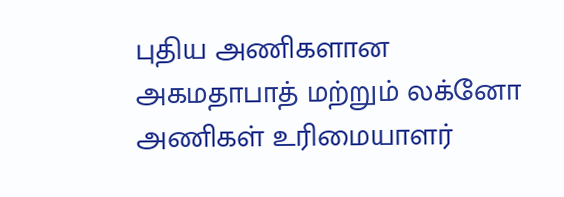புதிய அணிகளான அகமதாபாத் மற்றும் லக்னோ அணிகள் உரிமையாளர்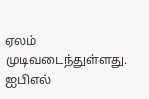ஏலம் முடிவடைந்துள்ளது. ஐபிஎல்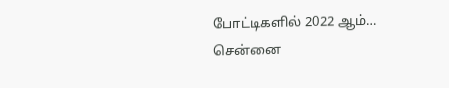போட்டிகளில் 2022 ஆம்…
சென்னை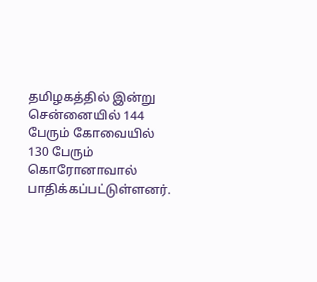தமிழகத்தில் இன்று சென்னையில் 144 பேரும் கோவையில் 130 பேரும் கொரோனாவால் பாதிக்கப்பட்டுள்ளனர்.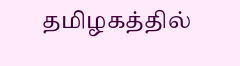தமிழகத்தில்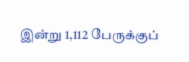இன்று 1,112 பேருக்குப்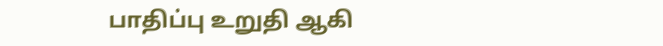பாதிப்பு உறுதி ஆகி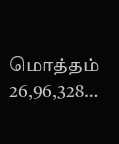மொத்தம் 26,96,328…